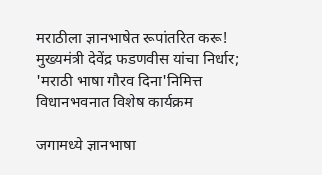मराठीला ज्ञानभाषेत रूपांतरित करू! मुख्यमंत्री देवेंद्र फडणवीस यांचा निर्धार; 'मराठी भाषा गौरव दिना'निमित्त विधानभवनात विशेष कार्यक्रम

जगामध्ये ज्ञानभाषा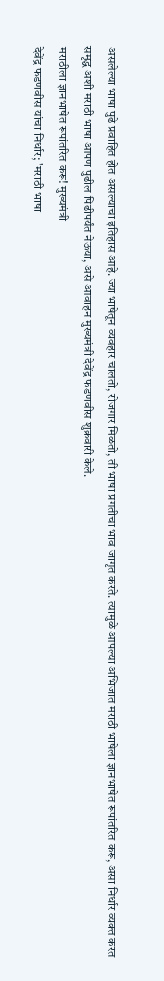असलेल्या भाषा पुढे प्रवाहित होत असल्याचा इतिहास आहे. ज्या भाषेतून व्यवहार चालतो, रोजगार मिळतो, ती भाषा प्रगतीचा भाव जागृत करते. त्यामुळे आपल्या अभिजात मराठी भाषेला ज्ञानभाषेत रूपांतरित करू, असा निर्धार व्यक्त करत समृद्ध अशी मराठी भाषा आपण पुढील पिढीपर्यंत नेऊया, असे आवाहन मुख्यमंत्री देवेंद्र फडणवीस शुक्रवारी केले.
मराठीला ज्ञानभाषेत रूपांतरित करू! मुख्यमंत्री
देवेंद्र फडणवीस यांचा निर्धार; 'मराठी भाषा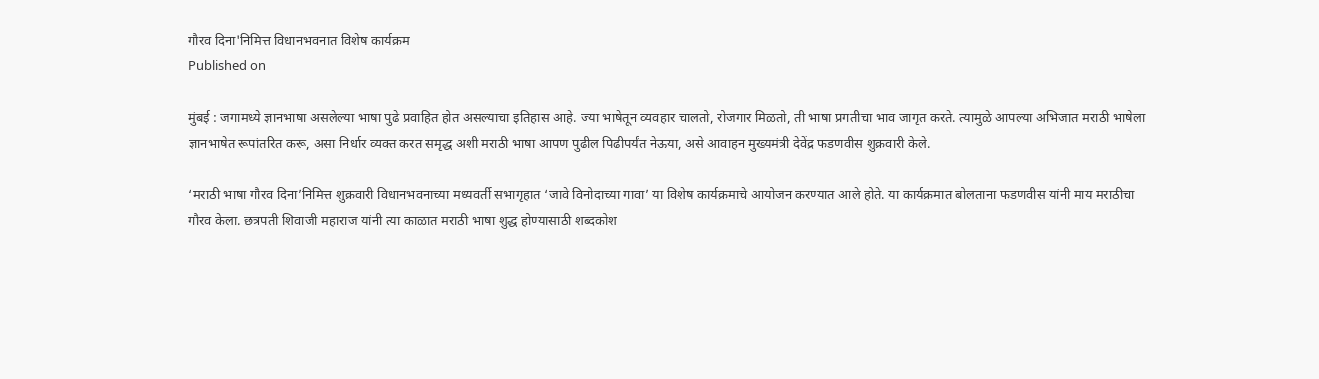गौरव दिना'निमित्त विधानभवनात विशेष कार्यक्रम
Published on

मुंबई : जगामध्ये ज्ञानभाषा असलेल्या भाषा पुढे प्रवाहित होत असल्याचा इतिहास आहे. ज्या भाषेतून व्यवहार चालतो, रोजगार मिळतो, ती भाषा प्रगतीचा भाव जागृत करते. त्यामुळे आपल्या अभिजात मराठी भाषेला ज्ञानभाषेत रूपांतरित करू, असा निर्धार व्यक्त करत समृद्ध अशी मराठी भाषा आपण पुढील पिढीपर्यंत नेऊया, असे आवाहन मुख्यमंत्री देवेंद्र फडणवीस शुक्रवारी केले.

‘मराठी भाषा गौरव दिना’निमित्त शुक्रवारी विधानभवनाच्या मध्यवर्ती सभागृहात ‘जावे विनोदाच्या गावा’ या विशेष कार्यक्रमाचे आयोजन करण्यात आले होते. या कार्यक्रमात बोलताना फडणवीस यांनी माय मराठीचा गौरव केला. छत्रपती शिवाजी महाराज यांनी त्या काळात मराठी भाषा शुद्ध होण्यासाठी शब्दकोश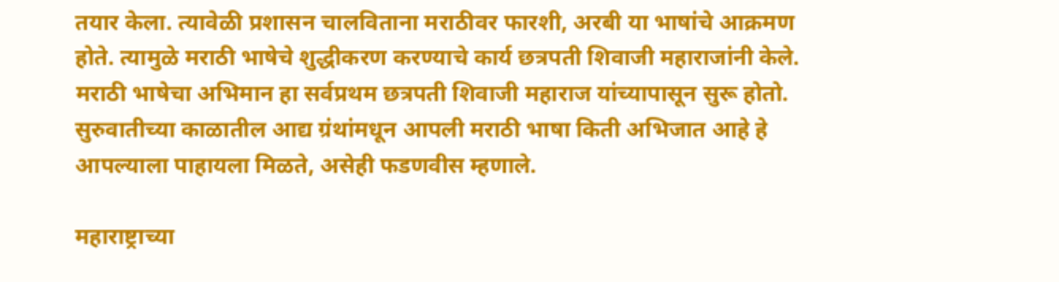तयार केला. त्यावेळी प्रशासन चालविताना मराठीवर फारशी, अरबी या भाषांचे आक्रमण होते. त्यामुळे मराठी भाषेचे शुद्धीकरण करण्याचे कार्य छत्रपती शिवाजी महाराजांनी केले. मराठी भाषेचा अभिमान हा सर्वप्रथम छत्रपती शिवाजी महाराज यांच्यापासून सुरू होतो. सुरुवातीच्या काळातील आद्य ग्रंथांमधून आपली मराठी भाषा किती अभिजात आहे हे आपल्याला पाहायला मिळते, असेही फडणवीस म्हणाले.

महाराष्ट्राच्या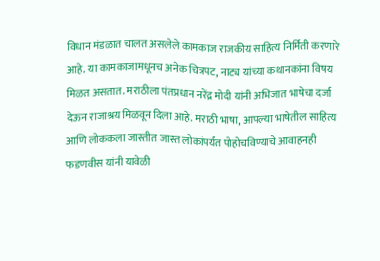विधान मंडळात चालत असलेले कामकाज राजकीय साहित्य निर्मिती करणारे आहे. या कामकाजामधूनच अनेक चित्रपट, नाट्य यांच्या कथानकांना विषय मिळत असतात. मराठीला पंतप्रधान नरेंद्र मोदी यांनी अभिजात भाषेचा दर्जा देऊन राजाश्रय मिळवून दिला आहे. मराठी भाषा, आपल्या भाषेतील साहित्य आणि लोककला जास्तीत जास्त लोकांपर्यंत पोहोचविण्याचे आवाहनही फडणवीस यांनी यावेळी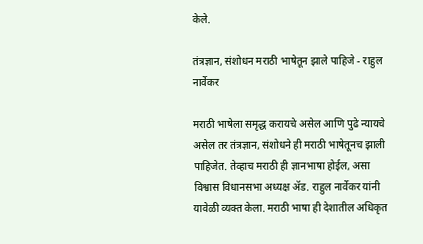केले.

तंत्रज्ञान, संशोधन मराठी भाषेतून झाले पाहिजे - राहुल नार्वेकर

मराठी भाषेला समृद्ध करायचे असेल आणि पुढे न्यायचे असेल तर तंत्रज्ञान, संशोधने ही मराठी भाषेतूनच झाली पाहिजेत. तेव्हाच मराठी ही ज्ञानभाषा होईल, असा विश्वास विधानसभा अध्यक्ष ॲड. राहुल नार्वेकर यांनी यावेळी व्यक्त केला. मराठी भाषा ही देशातील अधिकृत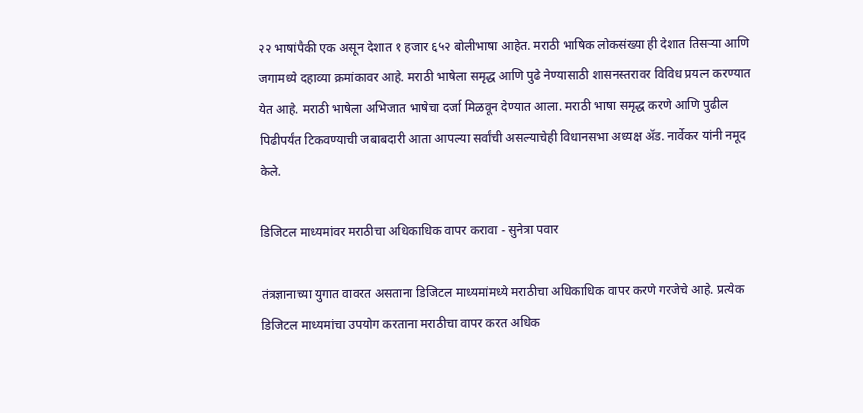२२ भाषांपैकी एक असून देशात १ हजार ६५२ बोलीभाषा आहेत. मराठी भाषिक लोकसंख्या ही देशात तिसऱ्या आणि जगामध्ये दहाव्या क्रमांकावर आहे. मराठी भाषेला समृद्ध आणि पुढे नेण्यासाठी शासनस्तरावर विविध प्रयत्न करण्यात येत आहे. मराठी भाषेला अभिजात भाषेचा दर्जा मिळवून देण्यात आला. मराठी भाषा समृद्ध करणे आणि पुढील पिढीपर्यंत टिकवण्याची जबाबदारी आता आपल्या सर्वांची असल्याचेही विधानसभा अध्यक्ष ॲड. नार्वेकर यांनी नमूद केले.

डिजिटल माध्यमांवर मराठीचा अधिकाधिक वापर करावा - सुनेत्रा पवार

तंत्रज्ञानाच्या युगात वावरत असताना डिजिटल माध्यमांमध्ये मराठीचा अधिकाधिक वापर करणे गरजेचे आहे. प्रत्येक डिजिटल माध्यमांचा उपयोग करताना मराठीचा वापर करत अधिक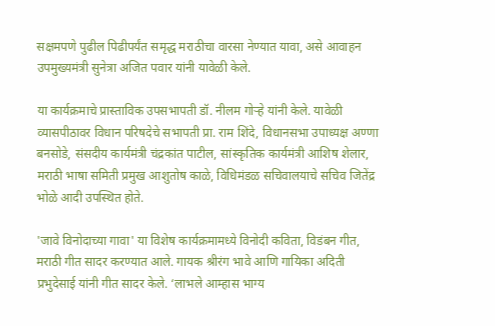सक्षमपणे पुढील पिढीपर्यंत समृद्ध मराठीचा वारसा नेण्यात यावा, असे आवाहन उपमुख्यमंत्री सुनेत्रा अजित पवार यांनी यावेळी केले.

या कार्यक्रमाचे प्रास्ताविक उपसभापती डॉ. नीलम गोऱ्हे यांनी केले. यावेळी व्यासपीठावर विधान परिषदेचे सभापती प्रा. राम शिंदे, विधानसभा उपाध्यक्ष अण्णा बनसोडे, संसदीय कार्यमंत्री चंद्रकांत पाटील, सांस्कृतिक कार्यमंत्री आशिष शेलार, मराठी भाषा समिती प्रमुख आशुतोष काळे, विधिमंडळ सचिवालयाचे सचिव जितेंद्र भोळे आदी उपस्थित होते.

'जावे विनोदाच्या गावा' या विशेष कार्यक्रमामध्ये विनोदी कविता, विडंबन गीत, मराठी गीत सादर करण्यात आले. गायक श्रीरंग भावे आणि गायिका अदिती प्रभुदेसाई यांनी गीत सादर केले. ‘लाभले आम्हास भाग्य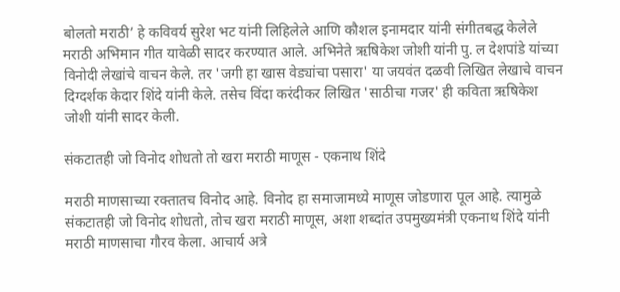बोलतो मराठी’ हे कविवर्य सुरेश भट यांनी लिहिलेले आणि कौशल इनामदार यांनी संगीतबद्ध केलेले मराठी अभिमान गीत यावेळी सादर करण्यात आले. अभिनेते ऋषिकेश जोशी यांनी पु. ल देशपांडे यांच्या विनोदी लेखांचे वाचन केले. तर 'जगी हा खास वेड्यांचा पसारा' या जयवंत दळवी लिखित लेखाचे वाचन दिग्दर्शक केदार शिंदे यांनी केले. तसेच विंदा करंदीकर लिखित 'साठीचा गजर' ही कविता ऋषिकेश जोशी यांनी सादर केली.

संकटातही जो विनोद शोधतो तो खरा मराठी माणूस - एकनाथ शिंदे

मराठी माणसाच्या रक्तातच विनोद आहे. विनोद हा समाजामध्ये माणूस जोडणारा पूल आहे. त्यामुळे संकटातही जो विनोद शोधतो, तोच खरा मराठी माणूस, अशा शब्दांत उपमुख्यमंत्री एकनाथ शिंदे यांनी मराठी माणसाचा गौरव केला. आचार्य अत्रे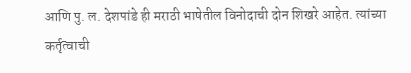आणि पु. ल. देशपांडे ही मराठी भाषेतील विनोदाची दोन शिखरे आहेत. त्यांच्या कर्तृत्वाची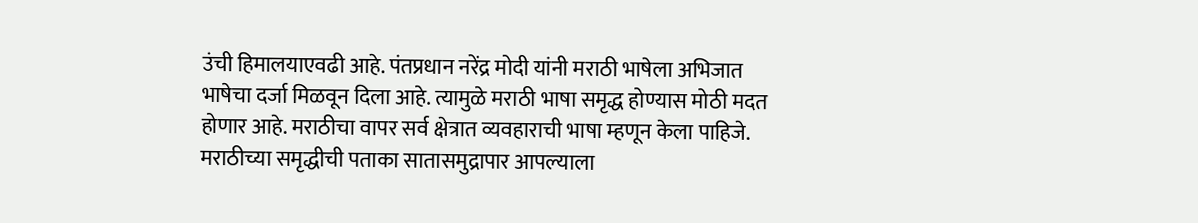उंची हिमालयाएवढी आहे. पंतप्रधान नरेंद्र मोदी यांनी मराठी भाषेला अभिजात भाषेचा दर्जा मिळवून दिला आहे. त्यामुळे मराठी भाषा समृद्ध होण्यास मोठी मदत होणार आहे. मराठीचा वापर सर्व क्षेत्रात व्यवहाराची भाषा म्हणून केला पाहिजे. मराठीच्या समृद्धीची पताका सातासमुद्रापार आपल्याला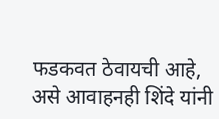फडकवत ठेवायची आहे, असे आवाहनही शिंदे यांनी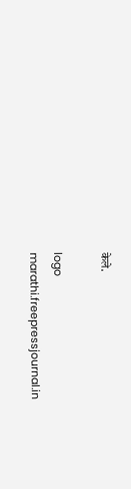केले.

logo
marathi.freepressjournal.in